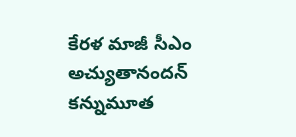కేరళ మాజీ సీఎం అచ్యుతానందన్ కన్నుమూత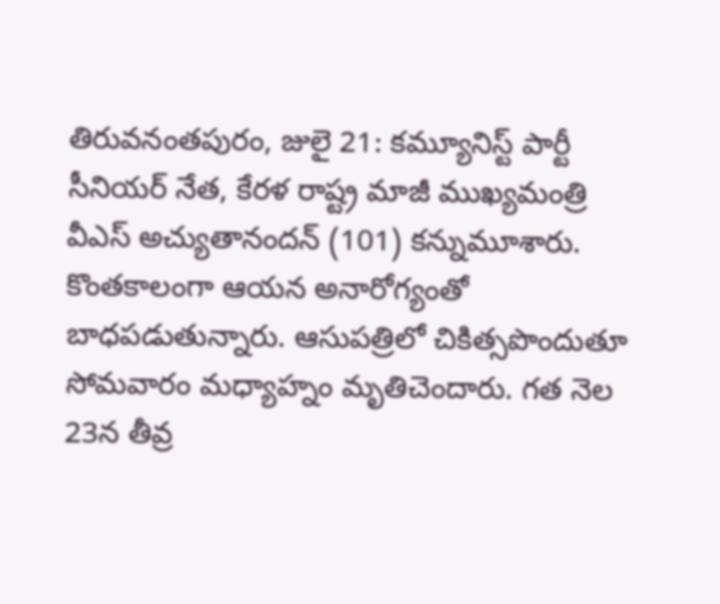తిరువనంతపురం, జులై 21: కమ్యూనిస్ట్ పార్టీ సీనియర్ నేత, కేరళ రాష్ట్ర మాజీ ముఖ్యమంత్రి వీఎస్ అచ్యుతానందన్ (101) కన్నుమూశారు. కొంతకాలంగా ఆయన అనారోగ్యంతో బాధపడుతున్నారు. ఆసుపత్రిలో చికిత్సపొందుతూ సోమవారం మధ్యాహ్నం మృతిచెందారు. గత నెల 23న తీవ్ర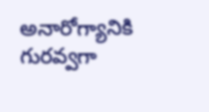అనారోగ్యానికి గురవ్వగా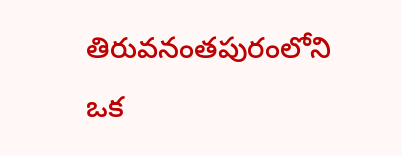తిరువనంతపురంలోని ఒక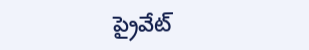ప్రైవేట్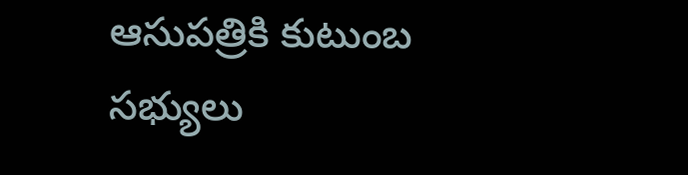ఆసుపత్రికి కుటుంబ సభ్యులు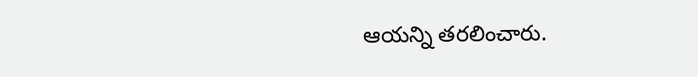ఆయన్ని తరలించారు.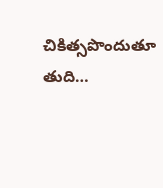చికిత్సపొందుతూ తుది…